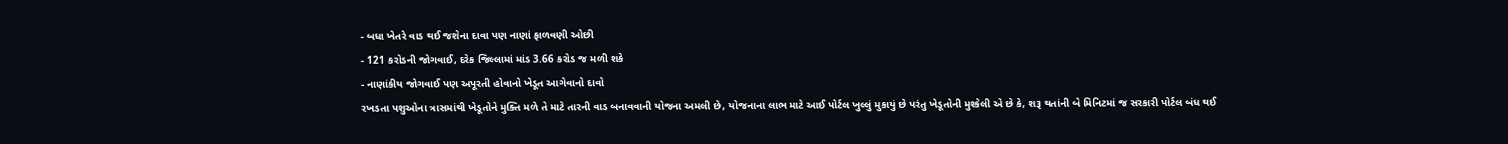- બધા ખેતરે વાડ થઈ જશેના દાવા પણ નાણાં ફાળવણી ઓછી
- 121 કરોડની જોગવાઈ, દરેક જિલ્લામાં માંડ 3.66 કરોડ જ મળી શકે
- નાણાંકીય જોગવાઈ પણ અપૂરતી હોવાનો ખેડૂત આગેવાનો દાવો
રખડતા પશુઓના ત્રાસમાંથી ખેડૂતોને મુક્તિ મળે તે માટે તારની વાડ બનાવવાની યોજના અમલી છે, યોજનાના લાભ માટે આઈ પોર્ટલ ખુલ્લું મુકાયું છે પરંતુ ખેડૂતોની મુશ્કેલી એ છે કે, શરૂ થતાંની બે મિનિટમાં જ સરકારી પોર્ટલ બંધ થઈ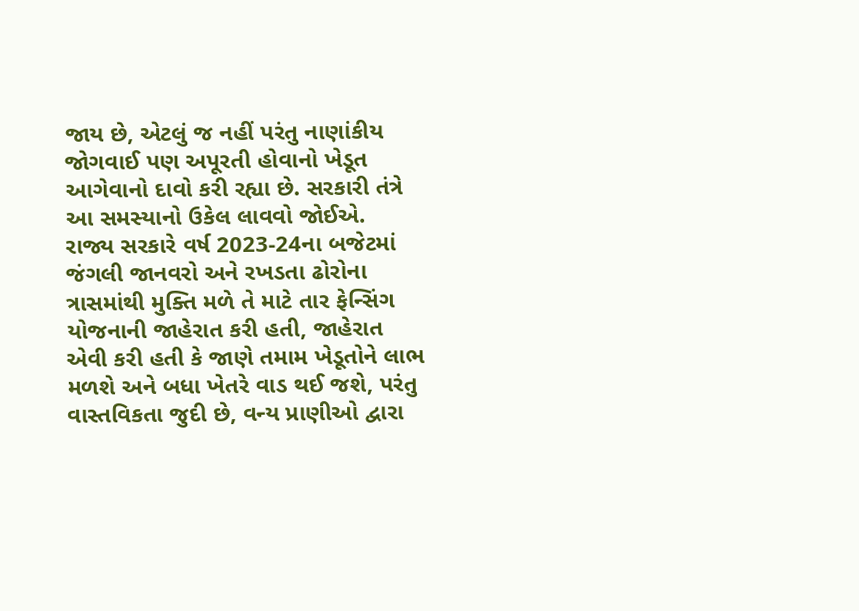જાય છે, એટલું જ નહીં પરંતુ નાણાંકીય જોગવાઈ પણ અપૂરતી હોવાનો ખેડૂત આગેવાનો દાવો કરી રહ્યા છે. સરકારી તંત્રે આ સમસ્યાનો ઉકેલ લાવવો જોઈએ.
રાજ્ય સરકારે વર્ષ 2023-24ના બજેટમાં જંગલી જાનવરો અને રખડતા ઢોરોના ત્રાસમાંથી મુક્તિ મળે તે માટે તાર ફેન્સિંગ યોજનાની જાહેરાત કરી હતી, જાહેરાત એવી કરી હતી કે જાણે તમામ ખેડૂતોને લાભ મળશે અને બધા ખેતરે વાડ થઈ જશે, પરંતુ વાસ્તવિકતા જુદી છે, વન્ય પ્રાણીઓ દ્વારા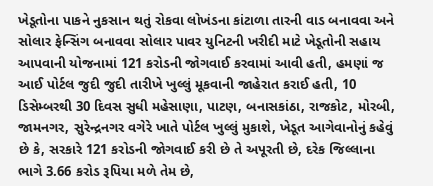ખેડૂતોના પાકને નુકસાન થતું રોકવા લોખંડના કાંટાળા તારની વાડ બનાવવા અને સોલાર ફેન્સિંગ બનાવવા સોલાર પાવર યુનિટની ખરીદી માટે ખેડૂતોની સહાય આપવાની યોજનામાં 121 કરોડની જોગવાઈ કરવામાં આવી હતી, હમણાં જ આઈ પોર્ટલ જુદી જુદી તારીખે ખુલ્લું મૂકવાની જાહેરાત કરાઈ હતી, 10 ડિસેમ્બરથી 30 દિવસ સુધી મહેસાણા, પાટણ, બનાસકાંઠા, રાજકોટ, મોરબી, જામનગર, સુરેન્દ્રનગર વગેરે ખાતે પોર્ટલ ખુલ્લું મુકાશે, ખેડૂત આગેવાનોનું કહેવું છે કે, સરકારે 121 કરોડની જોગવાઈ કરી છે તે અપૂરતી છે, દરેક જિલ્લાના ભાગે 3.66 કરોડ રૂપિયા મળે તેમ છે,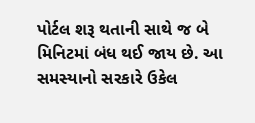પોર્ટલ શરૂ થતાની સાથે જ બે મિનિટમાં બંધ થઈ જાય છે. આ સમસ્યાનો સરકારે ઉકેલ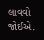લાવવો જોઈએ.